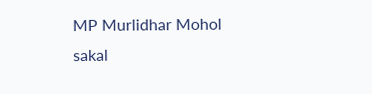MP Murlidhar Mohol
sakal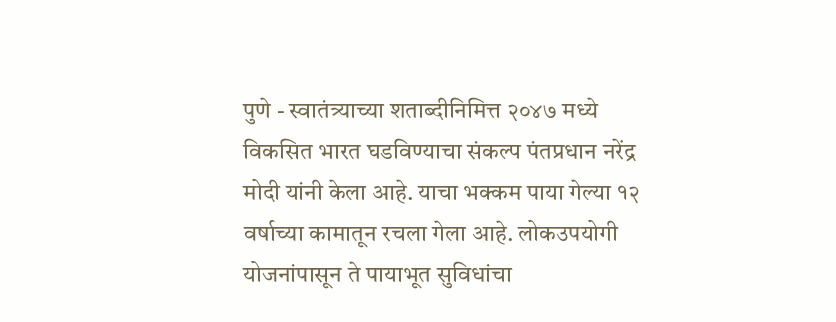पुणे - स्वातंत्र्याच्या शताब्दीनिमित्त २०४७ मध्ये विकसित भारत घडविण्याचा संकल्प पंतप्रधान नरेंद्र मोदी यांनी केला आहे. याचा भक्कम पाया गेल्या १२ वर्षाच्या कामातून रचला गेला आहे. लोकउपयोगी योजनांपासून ते पायाभूत सुविधांचा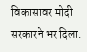विकासावर मोदी सरकारने भर दिला.